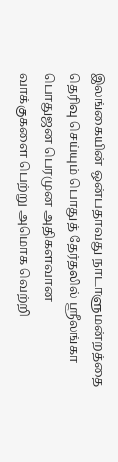இலங்கையின் ஒன்பதாவது நாடாளுமன்றத்தை தெரிவு செய்யும் பொதுத் தேர்தலில் ஸ்ரீலங்கா பொதுஜன பெரமுன அதிகளவான வாக்குகளை பெற்று அமொக வெற்றி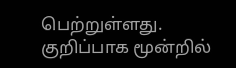பெற்றுள்ளது. குறிப்பாக மூன்றில்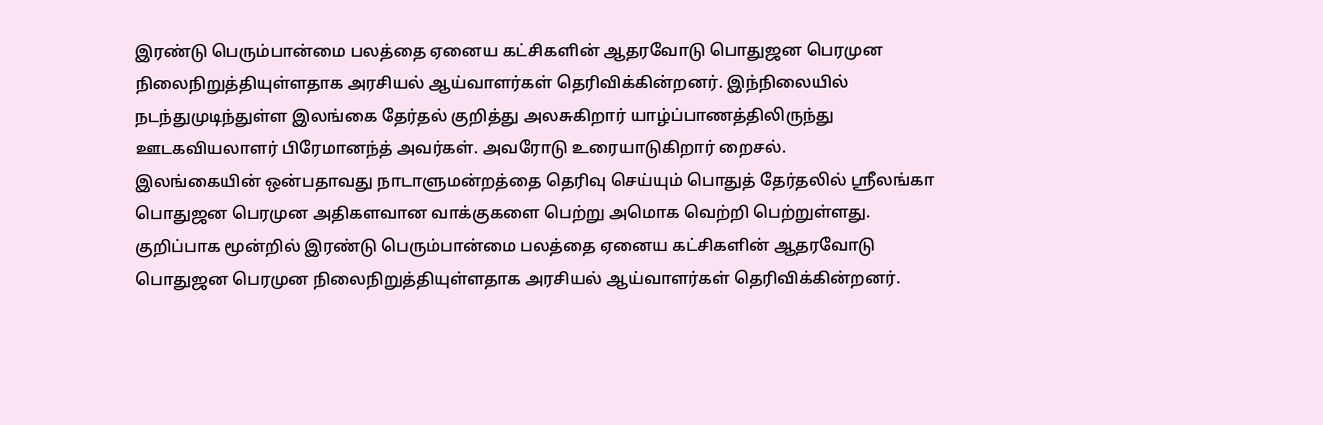இரண்டு பெரும்பான்மை பலத்தை ஏனைய கட்சிகளின் ஆதரவோடு பொதுஜன பெரமுன நிலைநிறுத்தியுள்ளதாக அரசியல் ஆய்வாளர்கள் தெரிவிக்கின்றனர். இந்நிலையில் நடந்துமுடிந்துள்ள இலங்கை தேர்தல் குறித்து அலசுகிறார் யாழ்ப்பாணத்திலிருந்து ஊடகவியலாளர் பிரேமானந்த் அவர்கள். அவரோடு உரையாடுகிறார் றைசல்.
இலங்கையின் ஒன்பதாவது நாடாளுமன்றத்தை தெரிவு செய்யும் பொதுத் தேர்தலில் ஸ்ரீலங்கா பொதுஜன பெரமுன அதிகளவான வாக்குகளை பெற்று அமொக வெற்றி பெற்றுள்ளது. குறிப்பாக மூன்றில் இரண்டு பெரும்பான்மை பலத்தை ஏனைய கட்சிகளின் ஆதரவோடு பொதுஜன பெரமுன நிலைநிறுத்தியுள்ளதாக அரசியல் ஆய்வாளர்கள் தெரிவிக்கின்றனர்.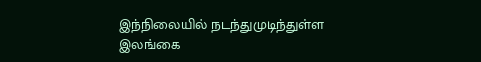இந்நிலையில் நடந்துமுடிந்துள்ள இலங்கை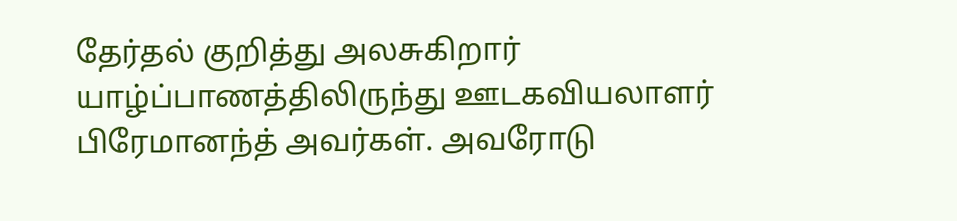தேர்தல் குறித்து அலசுகிறார் யாழ்ப்பாணத்திலிருந்து ஊடகவியலாளர் பிரேமானந்த் அவர்கள். அவரோடு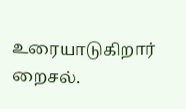உரையாடுகிறார் றைசல்.